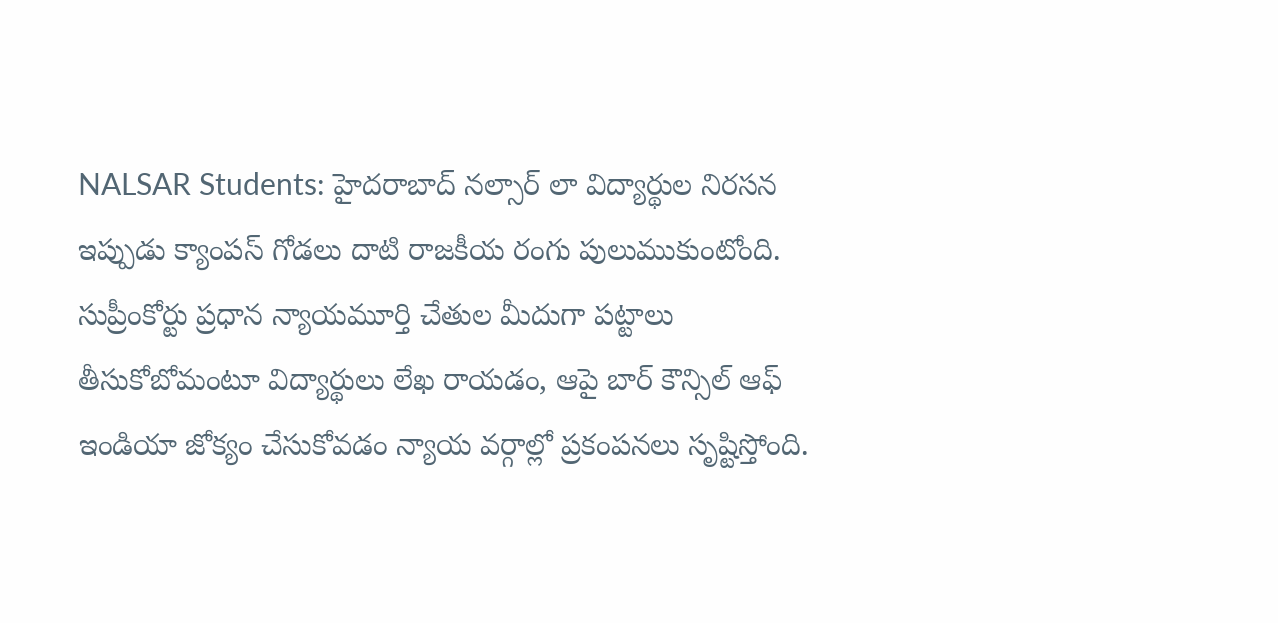NALSAR Students: హైదరాబాద్ నల్సార్ లా విద్యార్థుల నిరసన ఇప్పుడు క్యాంపస్ గోడలు దాటి రాజకీయ రంగు పులుముకుంటోంది. సుప్రీంకోర్టు ప్రధాన న్యాయమూర్తి చేతుల మీదుగా పట్టాలు తీసుకోబోమంటూ విద్యార్థులు లేఖ రాయడం, ఆపై బార్ కౌన్సిల్ ఆఫ్ ఇండియా జోక్యం చేసుకోవడం న్యాయ వర్గాల్లో ప్రకంపనలు సృష్టిస్తోంది.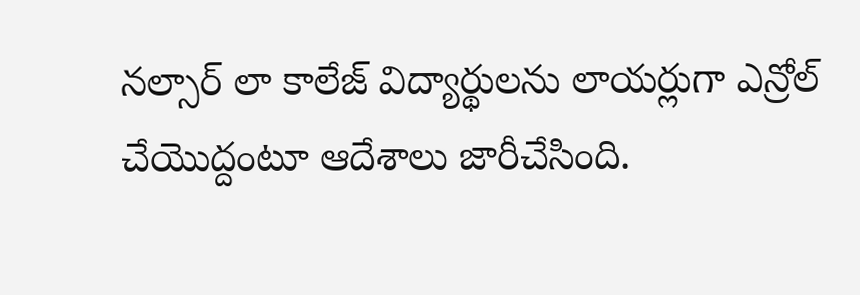నల్సార్ లా కాలేజ్ విద్యార్థులను లాయర్లుగా ఎన్రోల్ చేయొద్దంటూ ఆదేశాలు జారీచేసింది.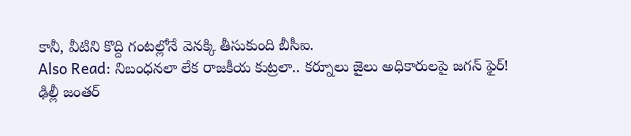కానీ, వీటిని కొద్ది గంటల్లోనే వెనక్కి తీసుకుంది బీసీఐ.
Also Read: నిబంధనలా లేక రాజకీయ కుట్రలా.. కర్నూలు జైలు అధికారులపై జగన్ ఫైర్!
ఢిల్లీ జంతర్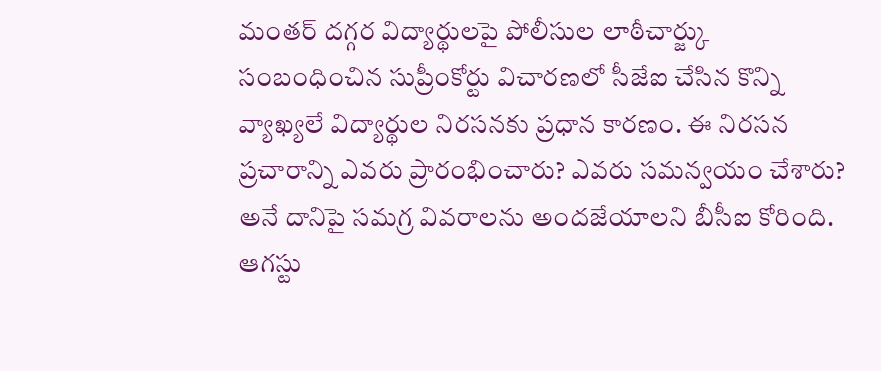మంతర్ దగ్గర విద్యార్థులపై పోలీసుల లాఠీచార్జ్కు సంబంధించిన సుప్రీంకోర్టు విచారణలో సీజేఐ చేసిన కొన్ని వ్యాఖ్యలే విద్యార్థుల నిరసనకు ప్రధాన కారణం. ఈ నిరసన ప్రచారాన్ని ఎవరు ప్రారంభించారు? ఎవరు సమన్వయం చేశారు? అనే దానిపై సమగ్ర వివరాలను అందజేయాలని బీసీఐ కోరింది. ఆగస్టు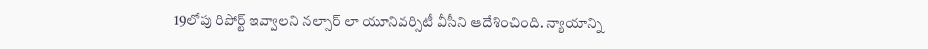19లోపు రిపోర్ట్ ఇవ్వాలని నల్సార్ లా యూనివర్సిటీ వీసీని ఆదేశించింది. న్యాయాన్ని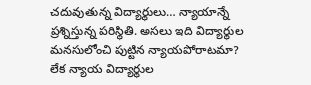చదువుతున్న విద్యార్థులు… న్యాయాన్నే ప్రశ్నిస్తున్న పరిస్థితి. అసలు ఇది విద్యార్థుల మనసులోంచి పుట్టిన న్యాయపోరాటమా? లేక న్యాయ విద్యార్థుల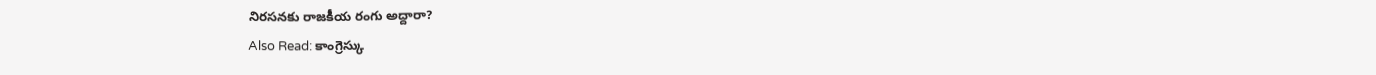నిరసనకు రాజకీయ రంగు అద్దారా?
Also Read: కాంగ్రెస్కు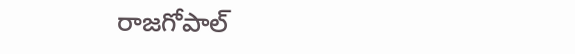రాజగోపాల్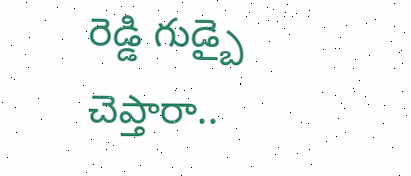రెడ్డి గుడ్బై చెప్తారా..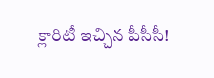క్లారిటీ ఇచ్చిన పీసీసీ!